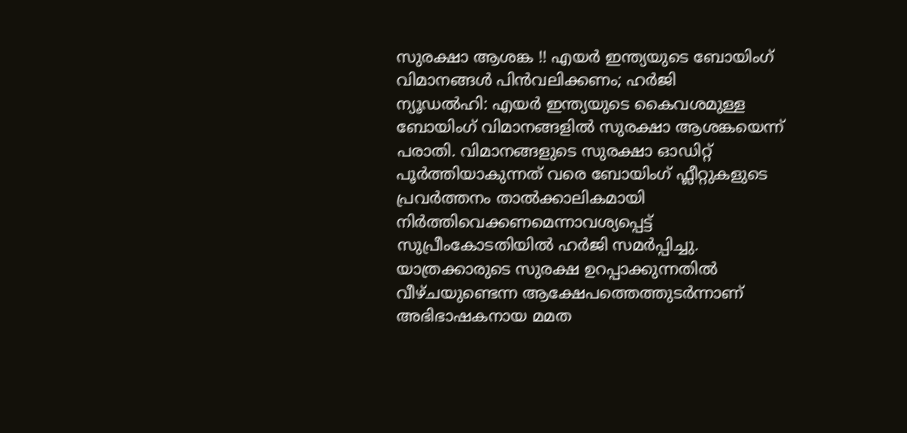സുരക്ഷാ ആശങ്ക !! എയർ ഇന്ത്യയുടെ ബോയിംഗ് വിമാനങ്ങൾ പിൻവലിക്കണം; ഹർജി
ന്യൂഡൽഹി: എയർ ഇന്ത്യയുടെ കൈവശമുള്ള ബോയിംഗ് വിമാനങ്ങളിൽ സുരക്ഷാ ആശങ്കയെന്ന് പരാതി. വിമാനങ്ങളുടെ സുരക്ഷാ ഓഡിറ്റ് പൂർത്തിയാകുന്നത് വരെ ബോയിംഗ് ഫ്ലീറ്റുകളുടെ പ്രവർത്തനം താൽക്കാലികമായി നിർത്തിവെക്കണമെന്നാവശ്യപ്പെട്ട് സുപ്രീംകോടതിയിൽ ഹർജി സമർപ്പിച്ചു.
യാത്രക്കാരുടെ സുരക്ഷ ഉറപ്പാക്കുന്നതിൽ വീഴ്ചയുണ്ടെന്ന ആക്ഷേപത്തെത്തുടർന്നാണ് അഭിഭാഷകനായ മമത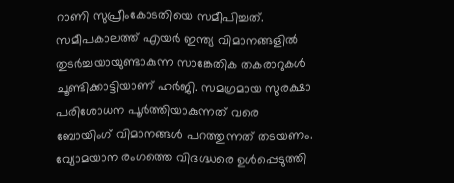റാണി സുപ്രീംകോടതിയെ സമീപിച്ചത്. സമീപകാലത്ത് എയർ ഇന്ത്യ വിമാനങ്ങളിൽ തുടർച്ചയായുണ്ടാകുന്ന സാങ്കേതിക തകരാറുകൾ ചൂണ്ടിക്കാട്ടിയാണ് ഹർജി. സമഗ്രമായ സുരക്ഷാ പരിശോധന പൂർത്തിയാകുന്നത് വരെ ബോയിംഗ് വിമാനങ്ങൾ പറത്തുന്നത് തടയണം.
വ്യോമയാന രംഗത്തെ വിദഗ്ദ്ധരെ ഉൾപ്പെടുത്തി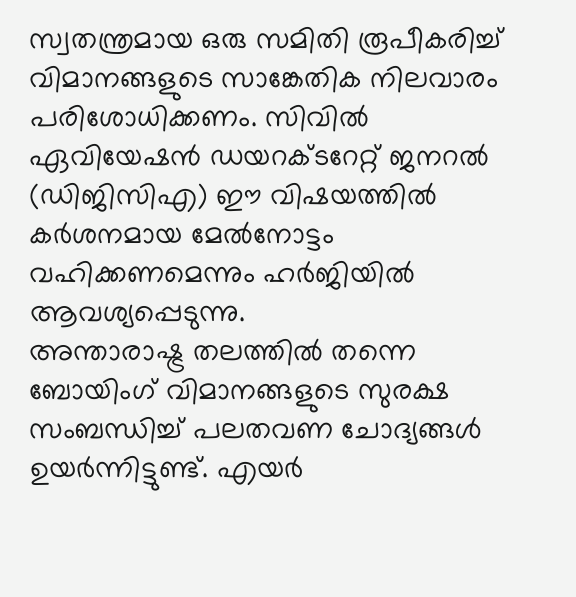സ്വതന്ത്രമായ ഒരു സമിതി രൂപീകരിച്ച് വിമാനങ്ങളുടെ സാങ്കേതിക നിലവാരം പരിശോധിക്കണം. സിവിൽ ഏവിയേഷൻ ഡയറക്ടറേറ്റ് ജനറൽ (ഡിജിസിഎ) ഈ വിഷയത്തിൽ കർശനമായ മേൽനോട്ടം വഹിക്കണമെന്നും ഹർജിയിൽ ആവശ്യപ്പെടുന്നു.
അന്താരാഷ്ട്ര തലത്തിൽ തന്നെ ബോയിംഗ് വിമാനങ്ങളുടെ സുരക്ഷ സംബന്ധിച്ച് പലതവണ ചോദ്യങ്ങൾ ഉയർന്നിട്ടുണ്ട്. എയർ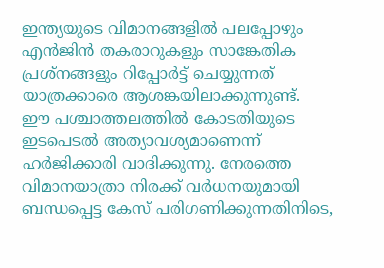ഇന്ത്യയുടെ വിമാനങ്ങളിൽ പലപ്പോഴും എൻജിൻ തകരാറുകളും സാങ്കേതിക പ്രശ്നങ്ങളും റിപ്പോർട്ട് ചെയ്യുന്നത് യാത്രക്കാരെ ആശങ്കയിലാക്കുന്നുണ്ട്.
ഈ പശ്ചാത്തലത്തിൽ കോടതിയുടെ ഇടപെടൽ അത്യാവശ്യമാണെന്ന് ഹർജിക്കാരി വാദിക്കുന്നു. നേരത്തെ വിമാനയാത്രാ നിരക്ക് വർധനയുമായി ബന്ധപ്പെട്ട കേസ് പരിഗണിക്കുന്നതിനിടെ,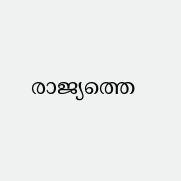രാജ്യത്തെ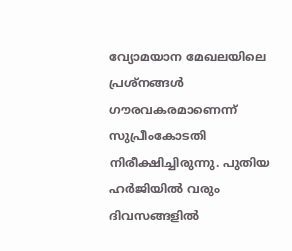വ്യോമയാന മേഖലയിലെ പ്രശ്നങ്ങൾ ഗൗരവകരമാണെന്ന് സുപ്രീംകോടതി നിരീക്ഷിച്ചിരുന്നു. പുതിയ ഹർജിയിൽ വരും ദിവസങ്ങളിൽ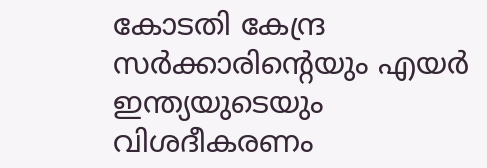കോടതി കേന്ദ്ര സർക്കാരിന്റെയും എയർ ഇന്ത്യയുടെയും വിശദീകരണം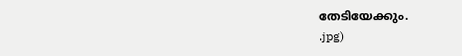തേടിയേക്കും.
.jpg)